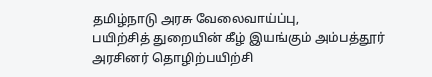தமிழ்நாடு அரசு வேலைவாய்ப்பு,
பயிற்சித் துறையின் கீழ் இயங்கும் அம்பத்தூர் அரசினர் தொழிற்பயிற்சி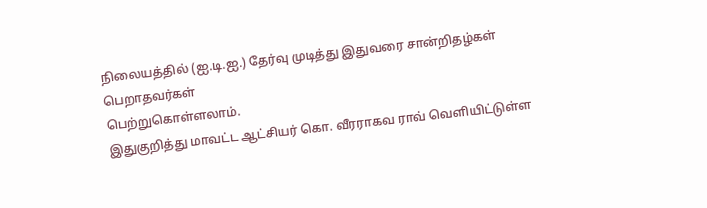நிலையத்தில் (ஐ.டி.ஐ.) தேர்வு முடித்து இதுவரை சான்றிதழ்கள் பெறாதவர்கள்
பெற்றுகொள்ளலாம்.
இதுகுறித்து மாவட்ட ஆட்சியர் கொ. வீரராகவ ராவ் வெளியிட்டுள்ள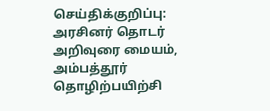செய்திக்குறிப்பு:
அரசினர் தொடர் அறிவுரை மையம், அம்பத்தூர் தொழிற்பயிற்சி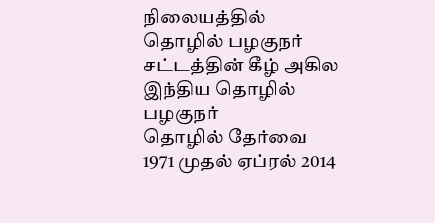நிலையத்தில் தொழில் பழகுநர் சட்டத்தின் கீழ் அகில இந்திய தொழில் பழகுநர்
தொழில் தேர்வை 1971 முதல் ஏப்ரல் 2014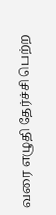வரை எழுதி தேர்ச்சி பெற்ற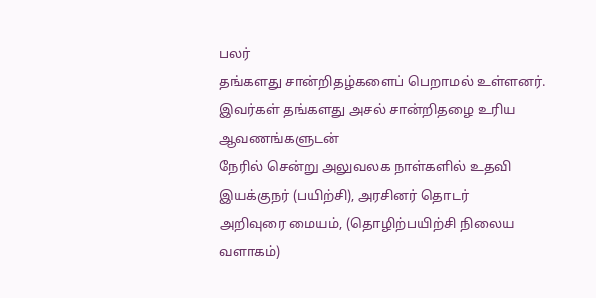பலர்
தங்களது சான்றிதழ்களைப் பெறாமல் உள்ளனர்.
இவர்கள் தங்களது அசல் சான்றிதழை உரிய ஆவணங்களுடன்
நேரில் சென்று அலுவலக நாள்களில் உதவி இயக்குநர் (பயிற்சி), அரசினர் தொடர்
அறிவுரை மையம், (தொழிற்பயிற்சி நிலைய வளாகம்)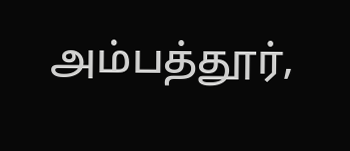அம்பத்தூர்,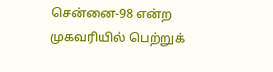சென்னை-98 என்ற
முகவரியில் பெற்றுக்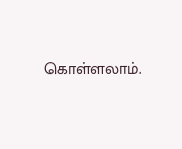கொள்ளலாம்.